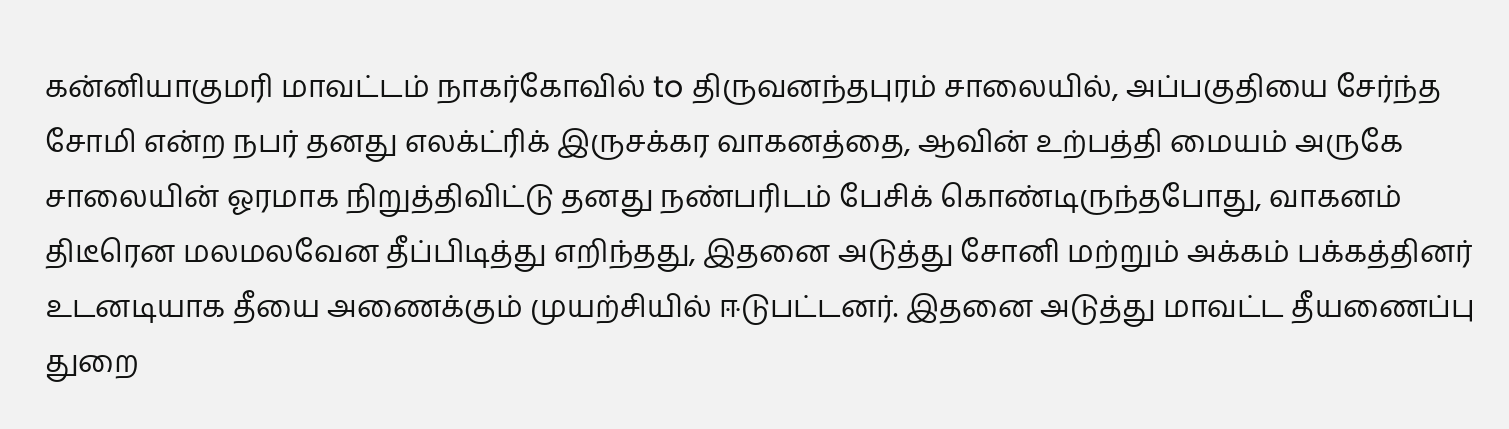கன்னியாகுமரி மாவட்டம் நாகர்கோவில் to திருவனந்தபுரம் சாலையில், அப்பகுதியை சேர்ந்த சோமி என்ற நபர் தனது எலக்ட்ரிக் இருசக்கர வாகனத்தை, ஆவின் உற்பத்தி மையம் அருகே சாலையின் ஓரமாக நிறுத்திவிட்டு தனது நண்பரிடம் பேசிக் கொண்டிருந்தபோது, வாகனம் திடீரென மலமலவேன தீப்பிடித்து எறிந்தது, இதனை அடுத்து சோனி மற்றும் அக்கம் பக்கத்தினர் உடனடியாக தீயை அணைக்கும் முயற்சியில் ஈடுபட்டனர். இதனை அடுத்து மாவட்ட தீயணைப்பு துறை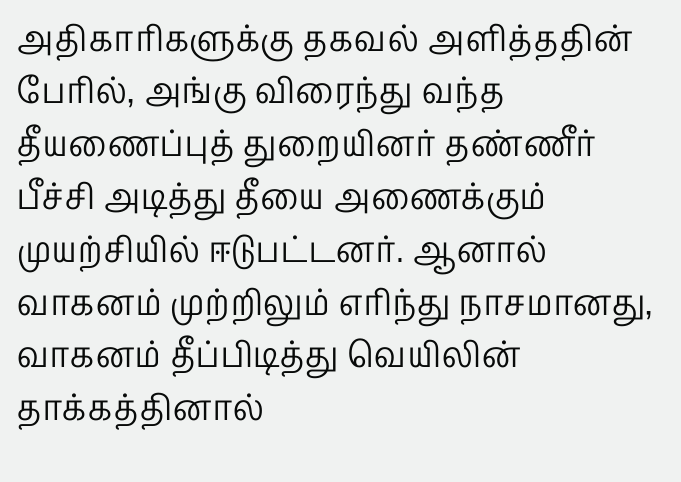அதிகாரிகளுக்கு தகவல் அளித்ததின் பேரில், அங்கு விரைந்து வந்த தீயணைப்புத் துறையினர் தண்ணீர் பீச்சி அடித்து தீயை அணைக்கும் முயற்சியில் ஈடுபட்டனர். ஆனால் வாகனம் முற்றிலும் எரிந்து நாசமானது, வாகனம் தீப்பிடித்து வெயிலின் தாக்கத்தினால்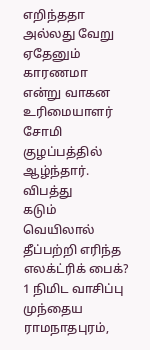எறிந்ததா அல்லது வேறு ஏதேனும் காரணமா என்று வாகன உரிமையாளர் சோமி குழப்பத்தில் ஆழ்ந்தார்.
விபத்து
கடும் வெயிலால் தீப்பற்றி எரிந்த எலக்ட்ரிக் பைக்?
1 நிமிட வாசிப்பு
முந்தைய
ராமநாதபுரம்,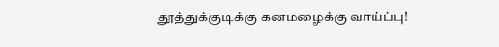தூத்துக்குடிக்கு கனமழைக்கு வாய்ப்பு!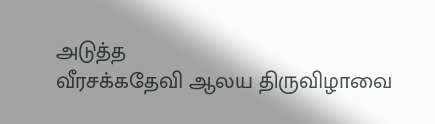அடுத்த
வீரசக்கதேவி ஆலய திருவிழாவை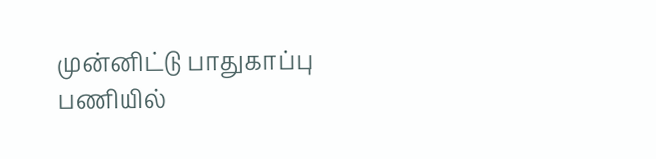முன்னிட்டு பாதுகாப்பு பணியில்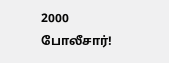2000 போலீசார்!